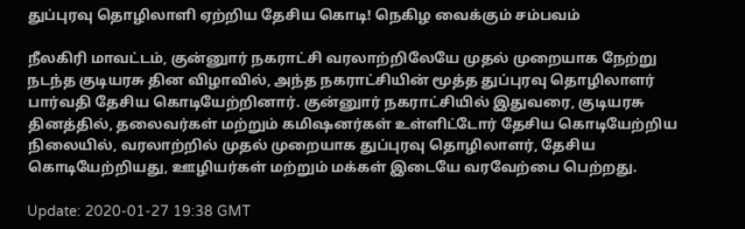துப்புரவு தொழிலாளி ஏற்றிய தேசிய கொடி! நெகிழ வைக்கும் சம்பவம்

நீலகிரி மாவட்டம், குன்னுார் நகராட்சி வரலாற்றிலேயே முதல் முறையாக நேற்று நடந்த குடியரசு தின விழாவில், அந்த நகராட்சியின் மூத்த துப்புரவு தொழிலாளர் பார்வதி தேசிய கொடியேற்றினார். குன்னுார் நகராட்சியில் இதுவரை, குடியரசு தினத்தில், தலைவர்கள் மற்றும் கமிஷனர்கள் உள்ளிட்டோர் தேசிய கொடியேற்றிய நிலையில், வரலாற்றில் முதல் முறையாக துப்புரவு தொழிலாளர், தேசிய கொடியேற்றியது, ஊழியர்கள் மற்றும் மக்கள் இடையே வரவேற்பை பெற்றது.

Update: 2020-01-27 19:38 GMT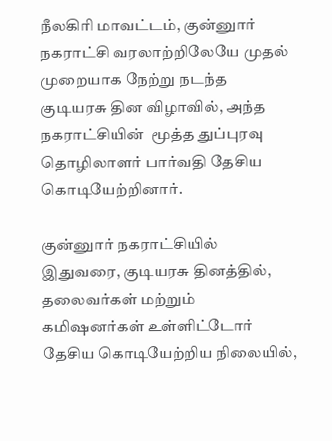நீலகிரி மாவட்டம், குன்னுார் நகராட்சி வரலாற்றிலேயே முதல் முறையாக நேற்று நடந்த குடியரசு தின விழாவில், அந்த நகராட்சியின்  மூத்த துப்புரவு தொழிலாளர் பார்வதி தேசிய கொடியேற்றினார்.

குன்னுார் நகராட்சியில் இதுவரை, குடியரசு தினத்தில், தலைவர்கள் மற்றும் கமிஷனர்கள் உள்ளிட்டோர் தேசிய கொடியேற்றிய நிலையில்,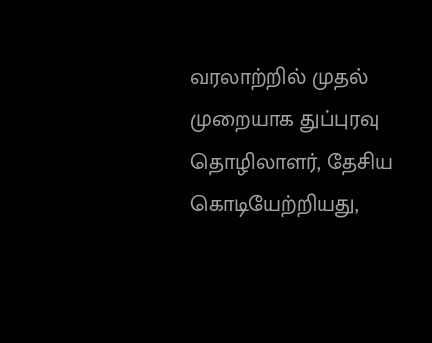வரலாற்றில் முதல் முறையாக துப்புரவு தொழிலாளர், தேசிய கொடியேற்றியது,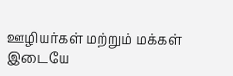ஊழியர்கள் மற்றும் மக்கள் இடையே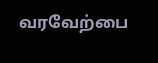வரவேற்பை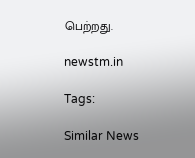பெற்றது.

newstm.in

Tags:

Similar News